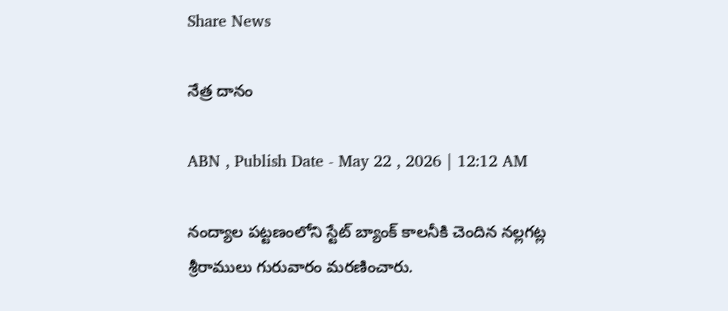Share News

నేత్ర దానం

ABN , Publish Date - May 22 , 2026 | 12:12 AM

నంద్యాల పట్టణంలోని స్టేట్‌ బ్యాంక్‌ కాలనీకి చెందిన నల్లగట్ల శ్రీరాములు గురువారం మరణించారు.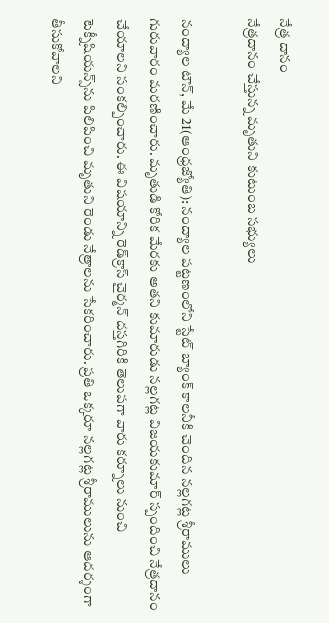నేత్ర దానం
నేత్రదానం చేస్తున్న మృతుని కుటుంబ సభ్యులు

నంద్యాల టౌన్‌, మే 21(ఆంధ్రజ్యోతి): నంద్యాల పట్టణంలోని స్టేట్‌ బ్యాంక్‌ కాలనీకి చెందిన నల్లగట్ల శ్రీరాములు గురువారం మరణించారు. మృతుడి కోరిక మేరకు అతని కుమారుడు నల్లగట్ల విజయకుమార్‌ స్పందించి నేత్రదానం చేయాలని సంకల్పించారు. ఈ విషయాన్ని రెడ్‌క్రాస్‌ చైర్మన్‌ దస్తగిరికి తెలుపగా వారు కర్నూలు నుంచి టెక్నీషియన్స్‌ను పిలిపించి మృతుని రెండు నేత్రాలను సేకరించారు. ప్రతి ఒక్కరూ నల్లగట్ల శ్రీరాములును ఆదర్శంగా తీసుకోవాలని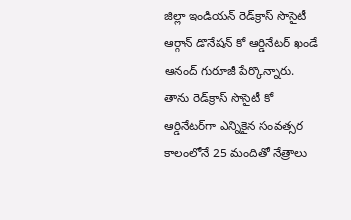జిల్లా ఇండియన్‌ రెడ్‌క్రాస్‌ సొసైటీ ఆర్గాన్‌ డొనేషన్‌ కో ఆర్డినేటర్‌ ఖండే ఆనంద్‌ గురూజీ పేర్కొన్నారు. తాను రెడ్‌క్రాస్‌ సొసైటీ కో ఆర్డినేటర్‌గా ఎన్నికైన సంవత్సర కాలంలోనే 25 మందితో నేత్రాలు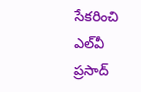సేకరించి ఎల్‌వీ ప్రసాద్‌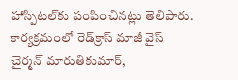హాస్పిటల్‌కు పంపించినట్లు తెలిపారు. కార్యక్రమంలో రెడ్‌క్రాస్‌ మాజీ వైస్‌ చైర్మన్‌ మారుతికుమార్‌,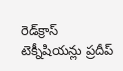రెడ్‌క్రాస్‌ టెక్నీషియన్లు ప్రదీప్‌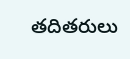తదితరులు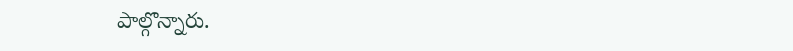పాల్గొన్నారు.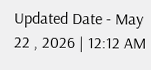Updated Date - May 22 , 2026 | 12:12 AM